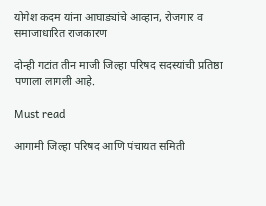योगेश कदम यांना आघाड्यांचे आव्हान, रोजगार व समाजाधारित राजकारण

दोन्ही गटांत तीन माजी जिल्हा परिषद सदस्यांची प्रतिष्ठा पणाला लागली आहे.

Must read

आगामी जिल्हा परिषद आणि पंचायत समिती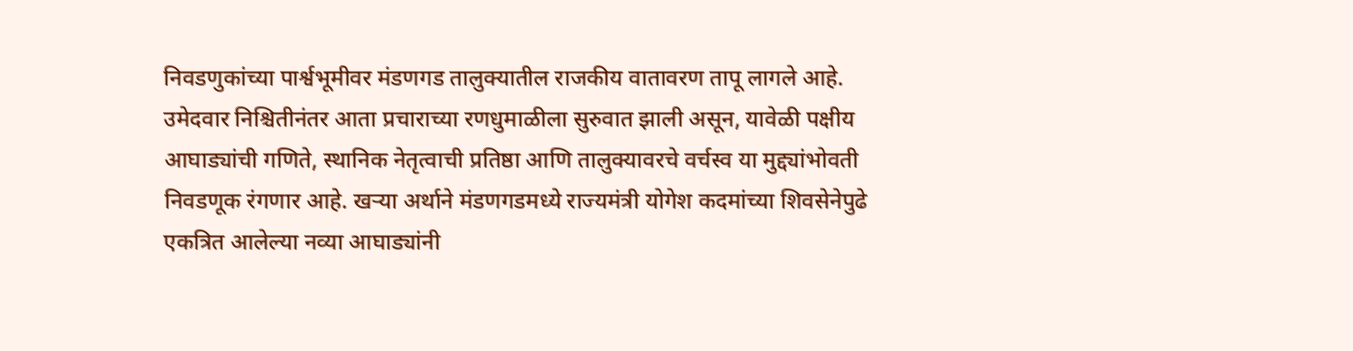निवडणुकांच्या पार्श्वभूमीवर मंडणगड तालुक्यातील राजकीय वातावरण तापू लागले आहे. उमेदवार निश्चितीनंतर आता प्रचाराच्या रणधुमाळीला सुरुवात झाली असून, यावेळी पक्षीय आघाड्यांची गणिते, स्थानिक नेतृत्वाची प्रतिष्ठा आणि तालुक्यावरचे वर्चस्व या मुद्द्यांभोवती निवडणूक रंगणार आहे. खऱ्या अर्थाने मंडणगडमध्ये राज्यमंत्री योगेश कदमांच्या शिवसेनेपुढे एकत्रित आलेल्या नव्या आघाड्यांनी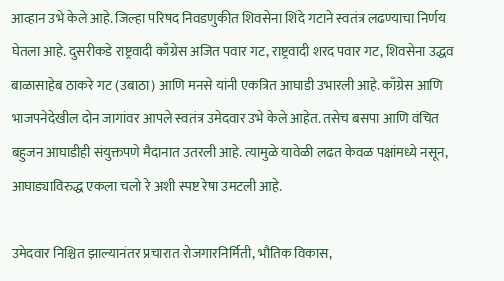आव्हान उभे केले आहे. जिल्हा परिषद निवडणुकीत शिवसेना शिंदे गटाने स्वतंत्र लढण्याचा निर्णय घेतला आहे. दुसरीकडे राष्ट्रवादी काँग्रेस अजित पवार गट, राष्ट्रवादी शरद पवार गट, शिवसेना उद्धव बाळासाहेब ठाकरे गट (उबाठा) आणि मनसे यांनी एकत्रित आघाडी उभारली आहे. काँग्रेस आणि भाजपनेदेखील दोन जागांवर आपले स्वतंत्र उमेदवार उभे केले आहेत. तसेच बसपा आणि वंचित बहुजन आघाडीही संयुक्तपणे मैदानात उतरली आहे. त्यामुळे यावेळी लढत केवळ पक्षांमध्ये नसून, आघाड्याविरुद्ध एकला चलो रे अशी स्पष्ट रेषा उमटली आहे.

उमेदवार निश्चित झाल्यानंतर प्रचारात रोजगारनिर्मिती, भौतिक विकास,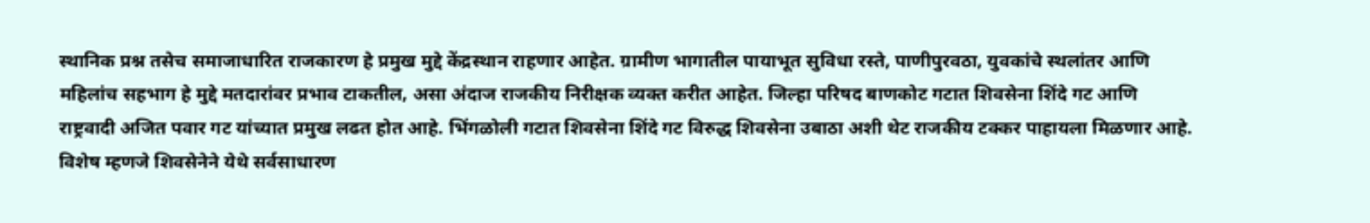स्थानिक प्रश्न तसेच समाजाधारित राजकारण हे प्रमुख मुद्दे केंद्रस्थान राहणार आहेत. ग्रामीण भागातील पायाभूत सुविधा रस्ते, पाणीपुरवठा, युवकांचे स्थलांतर आणि महिलांच सहभाग हे मुद्दे मतदारांवर प्रभाव टाकतील, असा अंदाज राजकीय निरीक्षक व्यक्त करीत आहेत. जिल्हा परिषद बाणकोट गटात शिवसेना शिंदे गट आणि राष्ट्रवादी अजित पवार गट यांच्यात प्रमुख लढत होत आहे. भिंगळोली गटात शिवसेना शिंदे गट विरुद्ध शिवसेना उबाठा अशी थेट राजकीय टक्कर पाहायला मिळणार आहे. विशेष म्हणजे शिवसेनेने येथे सर्वसाधारण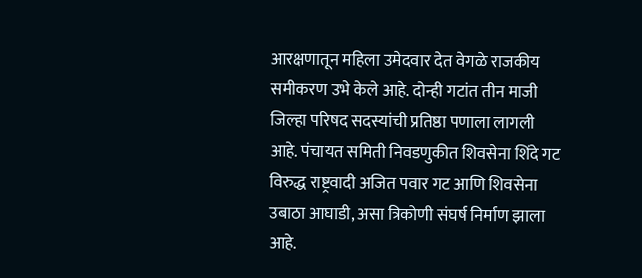आरक्षणातून महिला उमेदवार देत वेगळे राजकीय समीकरण उभे केले आहे. दोन्ही गटांत तीन माजी जिल्हा परिषद सदस्यांची प्रतिष्ठा पणाला लागली आहे. पंचायत समिती निवडणुकीत शिवसेना शिंदे गट विरुद्ध राष्ट्रवादी अजित पवार गट आणि शिवसेना उबाठा आघाडी, असा त्रिकोणी संघर्ष निर्माण झाला आहे.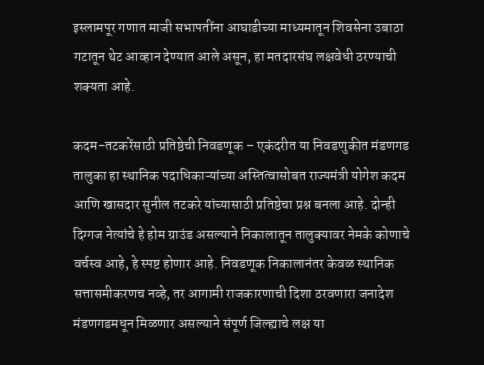इस्लामपूर गणात माजी सभापतींना आघाडीच्या माध्यमातून शिवसेना उबाठा गटातून थेट आव्हान देण्यात आले असून, हा मतदारसंघ लक्षवेधी ठरण्याची शक्यता आहे.

कदम-तटकरेंसाठी प्रतिष्ठेची निवडणूक – एकंदरीत या निवडणुकीत मंडणगड तालुका हा स्थानिक पदाधिकाऱ्यांच्या अस्तित्वासोबत राज्यमंत्री योगेश कदम आणि खासदार सुनील तटकरे यांच्यासाठी प्रतिष्ठेचा प्रश्न बनला आहे. दोन्ही दिग्गज नेत्यांचे हे होम ग्राउंड असल्याने निकालातून तालुक्यावर नेमके कोणाचे वर्चस्व आहे, हे स्पष्ट होणार आहे. निवडणूक निकालानंतर केवळ स्थानिक सत्तासमीकरणच नव्हे, तर आगामी राजकारणाची दिशा ठरवणारा जनादेश मंडणगडमधून मिळणार असल्याने संपूर्ण जिल्ह्याचे लक्ष या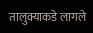तालुक्याकडे लागले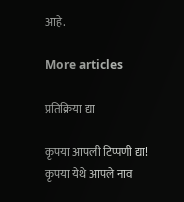आहे.

More articles

प्रतिक्रिया द्या

कृपया आपली टिप्पणी द्या!
कृपया येथे आपले नाव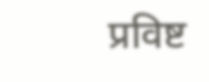प्रविष्ट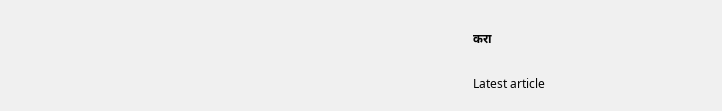करा

Latest article